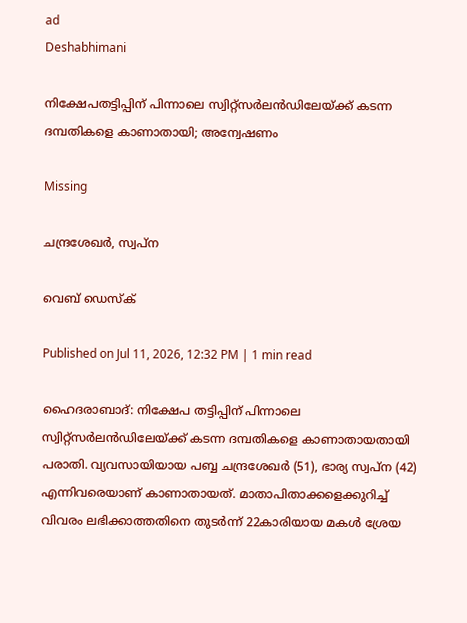ad
Deshabhimani

നിക്ഷേപതട്ടിപ്പിന് പിന്നാലെ സ്വിറ്റ്സർലൻഡിലേയ്ക്ക് കടന്ന ദമ്പതികളെ കാണാതായി; അന്വേഷണം

Missing

ചന്ദ്രശേഖർ, സ്വപ്ന

വെബ് ഡെസ്ക്

Published on Jul 11, 2026, 12:32 PM | 1 min read

ഹൈദരാബാദ്: നിക്ഷേപ തട്ടിപ്പിന് പിന്നാലെ സ്വിറ്റ്സർലൻഡിലേയ്ക്ക് കടന്ന ദമ്പതികളെ കാണാതായതായി പരാതി. വ്യവസായിയായ പബ്ബ ചന്ദ്രശേഖർ (51), ഭാര്യ സ്വപ്ന (42) എന്നിവരെയാണ് കാണാതായത്. മാതാപിതാക്കളെക്കുറിച്ച് വിവരം ലഭിക്കാത്തതിനെ തുടർന്ന് 22കാരിയായ മകൾ ശ്രേയ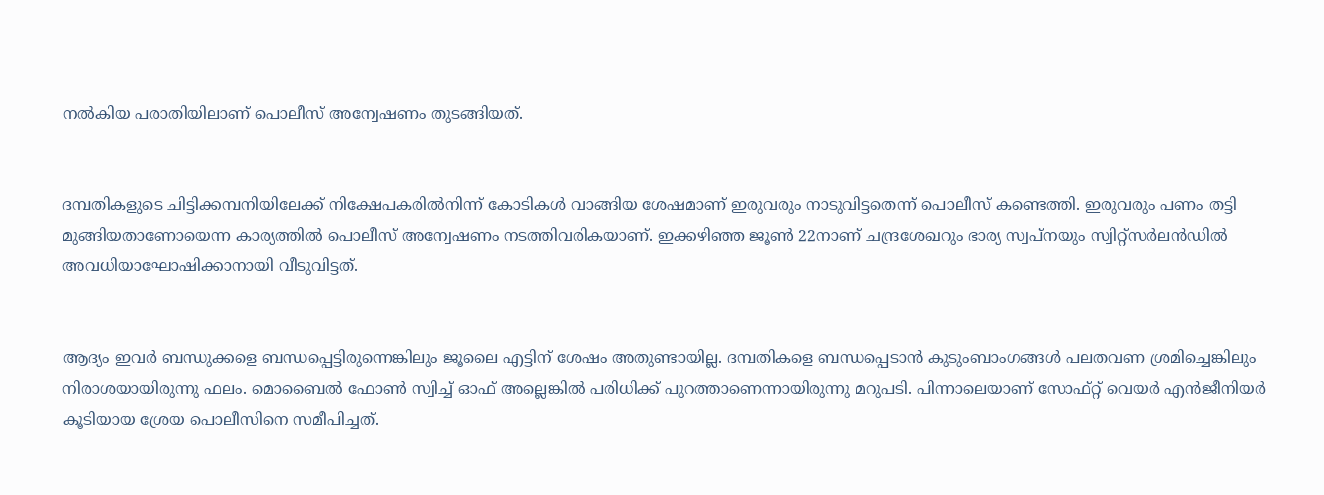നൽകിയ പരാതിയിലാണ് പൊലീസ് അന്വേഷണം തുടങ്ങിയത്.


ദമ്പതികളുടെ ചിട്ടിക്കമ്പനിയിലേക്ക് നിക്ഷേപകരിൽനിന്ന് കോടികൾ വാങ്ങിയ ശേഷമാണ് ഇരുവരും നാടുവിട്ടതെന്ന് പൊലീസ് കണ്ടെത്തി. ഇരുവരും പണം തട്ടി മുങ്ങിയതാണോയെന്ന കാര്യത്തിൽ പൊലീസ് അന്വേഷണം നടത്തിവരികയാണ്. ഇക്കഴിഞ്ഞ ജൂൺ 22നാണ് ചന്ദ്രശേഖറും ഭാര്യ സ്വപ്നയും സ്വിറ്റ്സർലൻഡിൽ അവധിയാഘോഷിക്കാനായി വീടുവിട്ടത്.


ആദ്യം ഇവർ ബന്ധുക്കളെ ബന്ധപ്പെട്ടിരുന്നെങ്കിലും ജൂലൈ എട്ടിന് ശേഷം അതുണ്ടായില്ല. ദമ്പതികളെ ബന്ധപ്പെടാൻ കുടുംബാംഗങ്ങൾ പലതവണ ശ്രമിച്ചെങ്കിലും നിരാശയായിരുന്നു ഫലം. മൊബൈൽ ഫോൺ സ്വിച്ച് ഓഫ് അല്ലെങ്കിൽ പരിധിക്ക് പുറത്താണെന്നായിരുന്നു മറുപടി. പിന്നാലെയാണ് സോഫ്റ്റ് വെയർ എൻജീനിയർ കൂടിയായ ശ്രേയ പൊലീസിനെ സമീപിച്ചത്.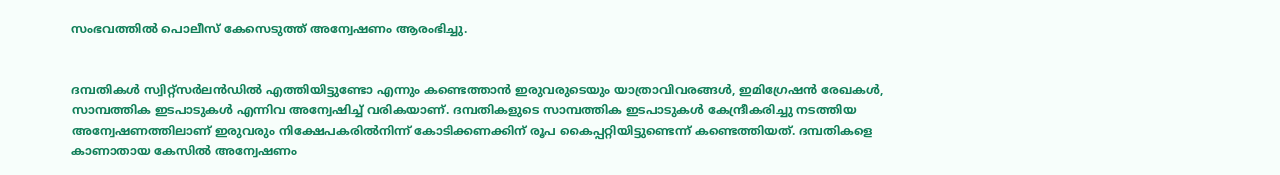സംഭവത്തിൽ പൊലീസ് കേസെടുത്ത് അന്വേഷണം ആരംഭിച്ചു.


ദമ്പതികൾ സ്വിറ്റ്സർലൻഡിൽ എത്തിയിട്ടുണ്ടോ എന്നും കണ്ടെത്താൻ ഇരുവരുടെയും യാത്രാവിവരങ്ങൾ, ഇമിഗ്രേഷൻ രേഖകൾ, സാമ്പത്തിക ഇടപാടുകൾ എന്നിവ അന്വേഷിച്ച് വരികയാണ്. ദമ്പതികളുടെ സാമ്പത്തിക ഇടപാടുകൾ കേന്ദ്രീകരിച്ചു നടത്തിയ അന്വേഷണത്തിലാണ് ഇരുവരും നിക്ഷേപകരിൽനിന്ന് കോടിക്കണക്കിന് രൂപ കൈപ്പറ്റിയിട്ടുണ്ടെന്ന് കണ്ടെത്തിയത്. ദമ്പതികളെ കാണാതായ കേസിൽ അന്വേഷണം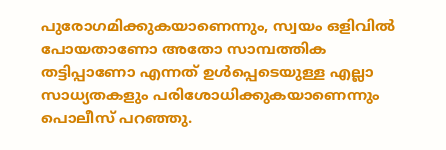പുരോഗമിക്കുകയാണെന്നും, സ്വയം ഒളിവിൽ പോയതാണോ അതോ സാമ്പത്തിക തട്ടിപ്പാണോ എന്നത് ഉൾപ്പെടെയുള്ള എല്ലാ സാധ്യതകളും പരിശോധിക്കുകയാണെന്നും പൊലീസ് പറഞ്ഞു.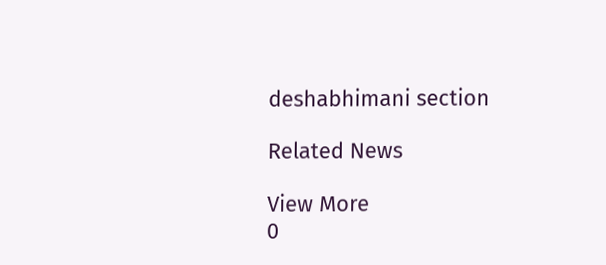deshabhimani section

Related News

View More
0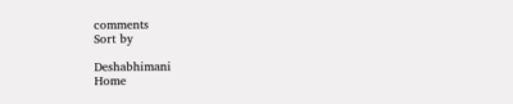comments
Sort by

Deshabhimani
Home